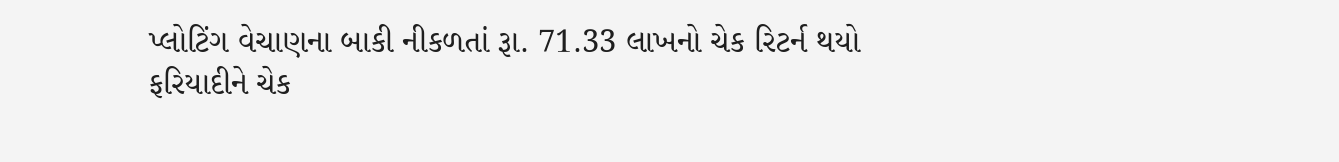પ્લોટિંગ વેચાણના બાકી નીકળતાં રૂા. 71.33 લાખનો ચેક રિટર્ન થયો
ફરિયાદીને ચેક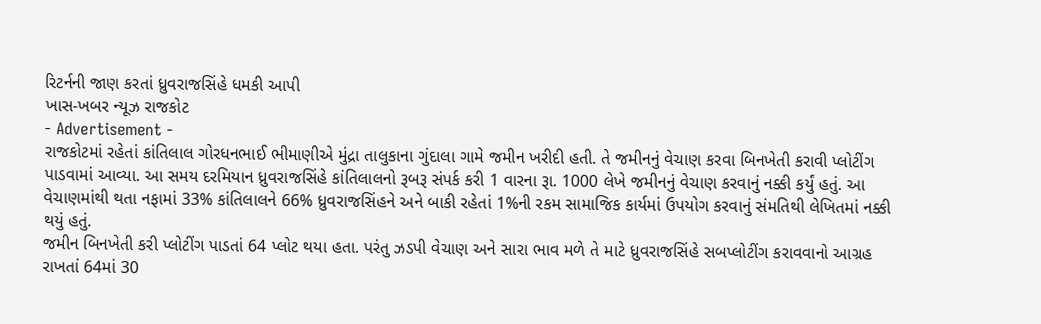રિટર્નની જાણ કરતાં ધ્રુવરાજસિંહે ધમકી આપી
ખાસ-ખબર ન્યૂઝ રાજકોટ
- Advertisement -
રાજકોટમાં રહેતાં કાંતિલાલ ગોરધનભાઈ ભીમાણીએ મુંદ્રા તાલુકાના ગુંદાલા ગામે જમીન ખરીદી હતી. તે જમીનનું વેચાણ કરવા બિનખેતી કરાવી પ્લોટીંગ પાડવામાં આવ્યા. આ સમય દરમિયાન ધ્રુવરાજસિંહે કાંતિલાલનો રૂબરૂ સંપર્ક કરી 1 વારના રૂા. 1000 લેખે જમીનનું વેચાણ કરવાનું નક્કી કર્યું હતું. આ વેચાણમાંથી થતા નફામાં 33% કાંતિલાલને 66% ધ્રુવરાજસિંહને અને બાકી રહેતાં 1%ની રકમ સામાજિક કાર્યમાં ઉપયોગ કરવાનું સંમતિથી લેખિતમાં નક્કી થયું હતું.
જમીન બિનખેતી કરી પ્લોટીંગ પાડતાં 64 પ્લોટ થયા હતા. પરંતુ ઝડપી વેચાણ અને સારા ભાવ મળે તે માટે ધ્રુવરાજસિંહે સબપ્લોટીંગ કરાવવાનો આગ્રહ રાખતાં 64માં 30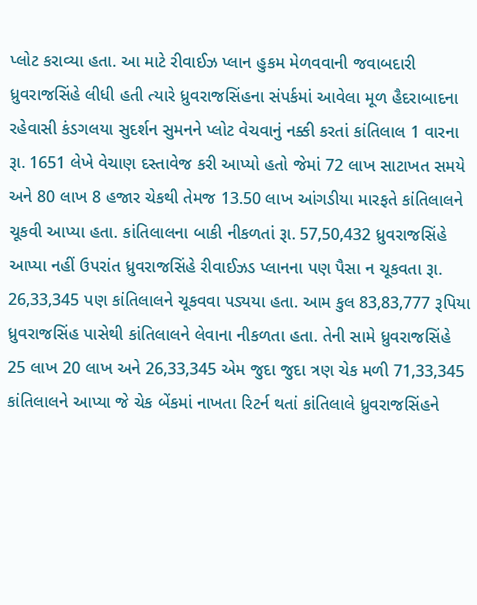પ્લોટ કરાવ્યા હતા. આ માટે રીવાઈઝ પ્લાન હુકમ મેળવવાની જવાબદારી ધ્રુવરાજસિંહે લીધી હતી ત્યારે ધ્રુવરાજસિંહના સંપર્કમાં આવેલા મૂળ હૈદરાબાદના રહેવાસી કંડગલયા સુદર્શન સુમનને પ્લોટ વેચવાનું નક્કી કરતાં કાંતિલાલ 1 વારના રૂા. 1651 લેખે વેચાણ દસ્તાવેજ કરી આપ્યો હતો જેમાં 72 લાખ સાટાખત સમયે અને 80 લાખ 8 હજાર ચેકથી તેમજ 13.50 લાખ આંગડીયા મારફતે કાંતિલાલને ચૂકવી આપ્યા હતા. કાંતિલાલના બાકી નીકળતાં રૂા. 57,50,432 ધ્રુવરાજસિંહે આપ્યા નહીં ઉપરાંત ધ્રુવરાજસિંહે રીવાઈઝડ પ્લાનના પણ પૈસા ન ચૂકવતા રૂા. 26,33,345 પણ કાંતિલાલને ચૂકવવા પડ્યયા હતા. આમ કુલ 83,83,777 રૂપિયા ધ્રુવરાજસિંહ પાસેથી કાંતિલાલને લેવાના નીકળતા હતા. તેની સામે ધ્રુવરાજસિંહે 25 લાખ 20 લાખ અને 26,33,345 એમ જુદા જુદા ત્રણ ચેક મળી 71,33,345 કાંતિલાલને આપ્યા જે ચેક બેંકમાં નાખતા રિટર્ન થતાં કાંતિલાલે ધ્રુવરાજસિંહને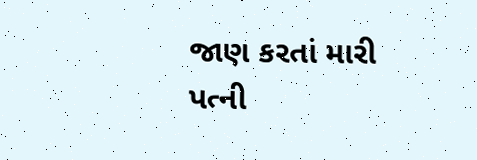જાણ કરતાં મારી પત્ની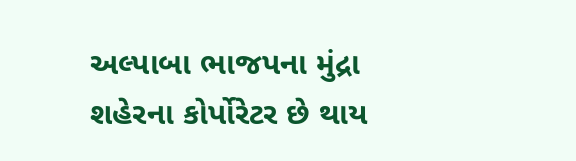અલ્પાબા ભાજપના મુંદ્રા શહેરના કોર્પોરેટર છે થાય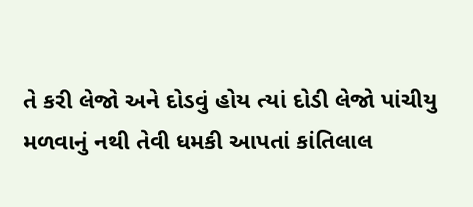તે કરી લેજો અને દોડવું હોય ત્યાં દોડી લેજો પાંચીયુ મળવાનું નથી તેવી ધમકી આપતાં કાંતિલાલ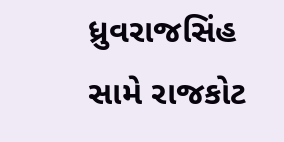ધ્રુવરાજસિંહ સામે રાજકોટ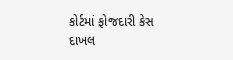કોર્ટમાં ફોજદારી કેસ દાખલ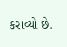કરાવ્યો છે.